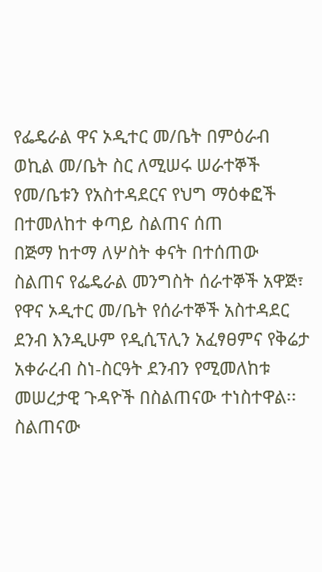የፌዴራል ዋና ኦዲተር መ/ቤት በምዕራብ ወኪል መ/ቤት ስር ለሚሠሩ ሠራተኞች የመ/ቤቱን የአስተዳደርና የህግ ማዕቀፎች በተመለከተ ቀጣይ ስልጠና ሰጠ
በጅማ ከተማ ለሦስት ቀናት በተሰጠው ስልጠና የፌዴራል መንግስት ሰራተኞች አዋጅ፣ የዋና ኦዲተር መ/ቤት የሰራተኞች አስተዳደር ደንብ እንዲሁም የዲሲፕሊን አፈፃፀምና የቅሬታ አቀራረብ ስነ-ስርዓት ደንብን የሚመለከቱ መሠረታዊ ጉዳዮች በስልጠናው ተነስተዋል፡፡
ስልጠናው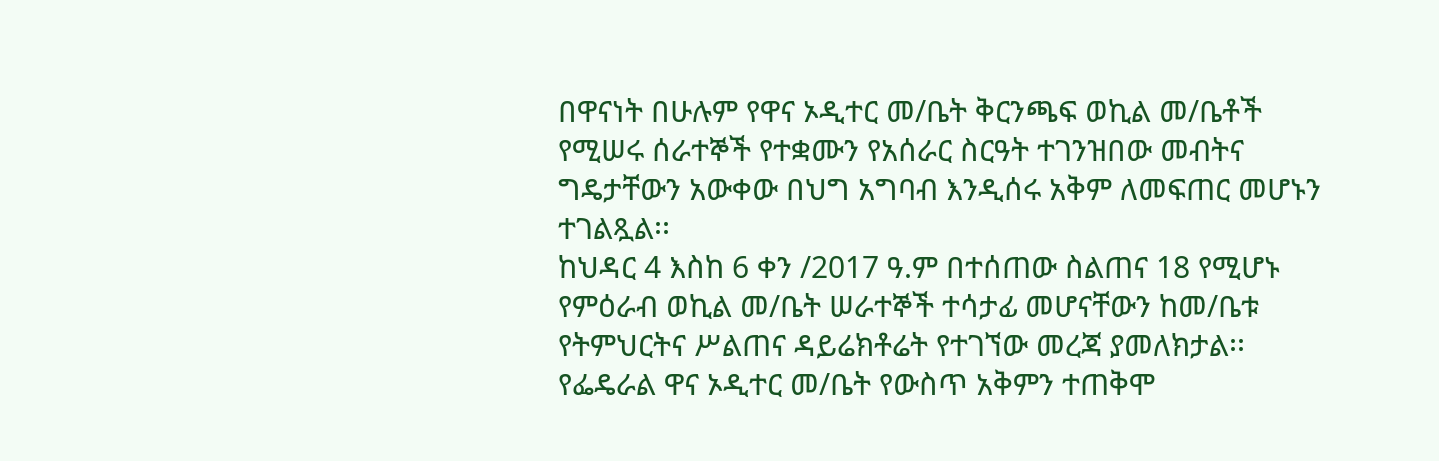በዋናነት በሁሉም የዋና ኦዲተር መ/ቤት ቅርንጫፍ ወኪል መ/ቤቶች የሚሠሩ ሰራተኞች የተቋሙን የአሰራር ስርዓት ተገንዝበው መብትና ግዴታቸውን አውቀው በህግ አግባብ እንዲሰሩ አቅም ለመፍጠር መሆኑን ተገልጿል፡፡
ከህዳር 4 እስከ 6 ቀን /2017 ዓ.ም በተሰጠው ስልጠና 18 የሚሆኑ የምዕራብ ወኪል መ/ቤት ሠራተኞች ተሳታፊ መሆናቸውን ከመ/ቤቱ የትምህርትና ሥልጠና ዳይሬክቶሬት የተገኘው መረጃ ያመለክታል፡፡
የፌዴራል ዋና ኦዲተር መ/ቤት የውስጥ አቅምን ተጠቅሞ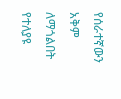የሰራተኛውን አቅም ለማጎልበት የተለያዩ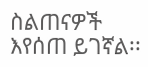ስልጠናዎች እየሰጠ ይገኛል፡፡